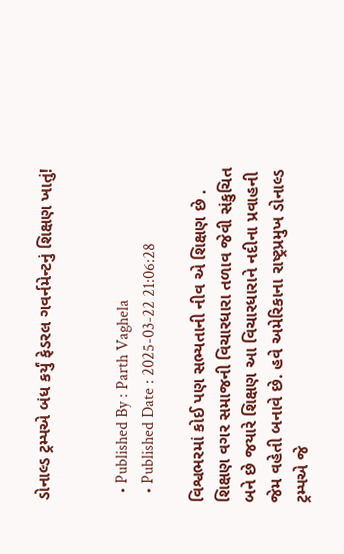ડોનાલ્ડ ટ્રમ્પએ બંધ કર્યું ફેડરલ ગવર્નમેન્ટનું શિક્ષણ ખાતું!


  • Published By : Parth Vaghela
  • Published Date : 2025-03-22 21:06:28

વિશ્વભરમાં કોઈ પણ સભ્યતાની નીવ એ શિક્ષણ છે . શિક્ષણ વગર સમાજની વિચારધારા તળાવ જેવી સંકુચિત બને છે જયારે શિક્ષણ આ વિચારધારાને નદીના પ્રવાહની જેમ વહેતી બનાવે છે. હવે અમેરિકાના રાષ્ટ્રપ્રમુખ ડોનાલ્ડ ટ્રમ્પએ જે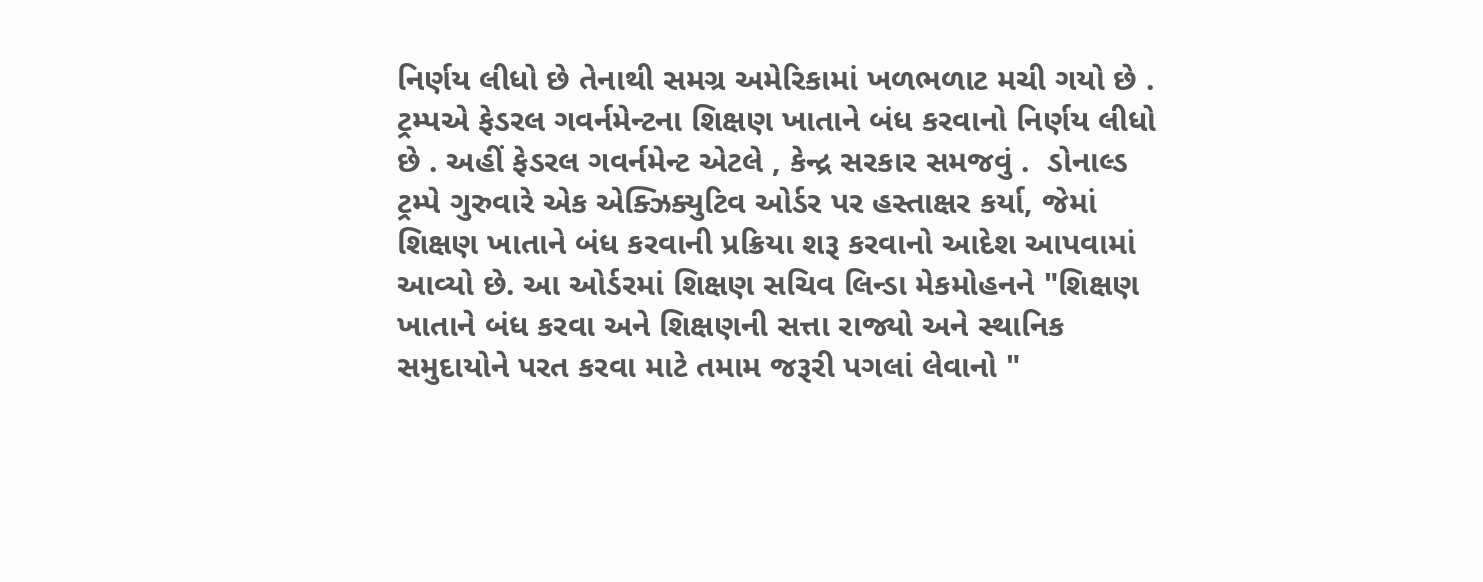નિર્ણય લીધો છે તેનાથી સમગ્ર અમેરિકામાં ખળભળાટ મચી ગયો છે . ટ્રમ્પએ ફેડરલ ગવર્નમેન્ટના શિક્ષણ ખાતાને બંધ કરવાનો નિર્ણય લીધો છે . અહીં ફેડરલ ગવર્નમેન્ટ એટલે , કેન્દ્ર સરકાર સમજવું .  ડોનાલ્ડ ટ્રમ્પે ગુરુવારે એક એક્ઝિક્યુટિવ ઓર્ડર પર હસ્તાક્ષર કર્યા, જેમાં શિક્ષણ ખાતાને બંધ કરવાની પ્રક્રિયા શરૂ કરવાનો આદેશ આપવામાં આવ્યો છે. આ ઓર્ડરમાં શિક્ષણ સચિવ લિન્ડા મેકમોહનને "શિક્ષણ ખાતાને બંધ કરવા અને શિક્ષણની સત્તા રાજ્યો અને સ્થાનિક સમુદાયોને પરત કરવા માટે તમામ જરૂરી પગલાં લેવાનો "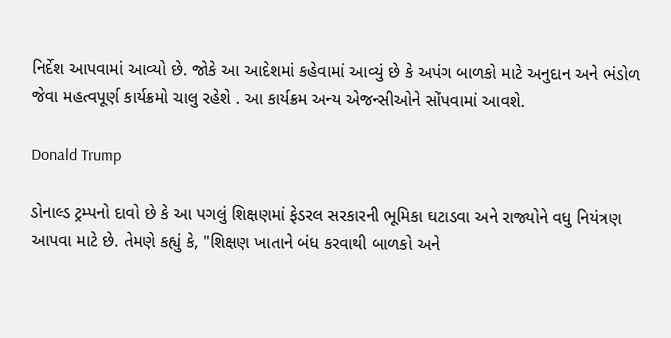નિર્દેશ આપવામાં આવ્યો છે. જોકે આ આદેશમાં કહેવામાં આવ્યું છે કે અપંગ બાળકો માટે અનુદાન અને ભંડોળ જેવા મહત્વપૂર્ણ કાર્યક્રમો ચાલુ રહેશે . આ કાર્યક્રમ અન્ય એજન્સીઓને સોંપવામાં આવશે.

Donald Trump

ડોનાલ્ડ ટ્રમ્પનો દાવો છે કે આ પગલું શિક્ષણમાં ફેડરલ સરકારની ભૂમિકા ઘટાડવા અને રાજ્યોને વધુ નિયંત્રણ આપવા માટે છે. તેમણે કહ્યું કે, "શિક્ષણ ખાતાને બંધ કરવાથી બાળકો અને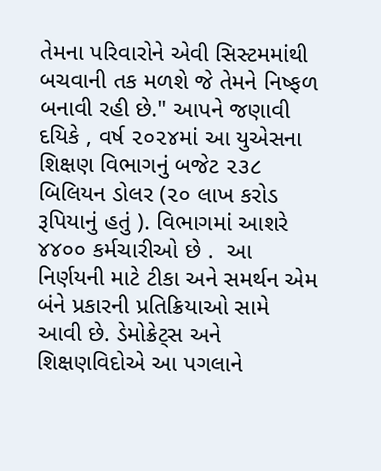તેમના પરિવારોને એવી સિસ્ટમમાંથી બચવાની તક મળશે જે તેમને નિષ્ફળ બનાવી રહી છે." આપને જણાવી દયિકે , વર્ષ ૨૦૨૪માં આ યુએસના શિક્ષણ વિભાગનું બજેટ ૨૩૮ બિલિયન ડોલર (૨૦ લાખ કરોડ રૂપિયાનું હતું ). વિભાગમાં આશરે ૪૪૦૦ કર્મચારીઓ છે .  આ નિર્ણયની માટે ટીકા અને સમર્થન એમ બંને પ્રકારની પ્રતિક્રિયાઓ સામે આવી છે. ડેમોક્રેટ્સ અને શિક્ષણવિદોએ આ પગલાને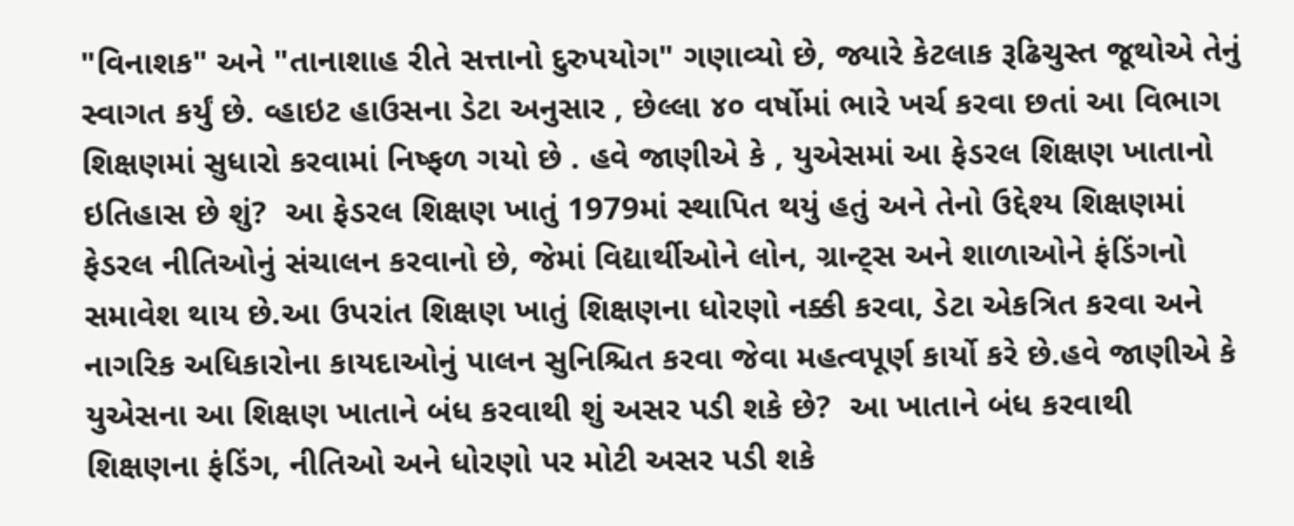"વિનાશક" અને "તાનાશાહ રીતે સત્તાનો દુરુપયોગ" ગણાવ્યો છે, જ્યારે કેટલાક રૂઢિચુસ્ત જૂથોએ તેનું સ્વાગત કર્યું છે. વ્હાઇટ હાઉસના ડેટા અનુસાર , છેલ્લા ૪૦ વર્ષોમાં ભારે ખર્ચ કરવા છતાં આ વિભાગ શિક્ષણમાં સુધારો કરવામાં નિષ્ફળ ગયો છે . હવે જાણીએ કે , યુએસમાં આ ફેડરલ શિક્ષણ ખાતાનો ઇતિહાસ છે શું?  આ ફેડરલ શિક્ષણ ખાતું 1979માં સ્થાપિત થયું હતું અને તેનો ઉદ્દેશ્ય શિક્ષણમાં ફેડરલ નીતિઓનું સંચાલન કરવાનો છે, જેમાં વિદ્યાર્થીઓને લોન, ગ્રાન્ટ્સ અને શાળાઓને ફંડિંગનો સમાવેશ થાય છે.આ ઉપરાંત શિક્ષણ ખાતું શિક્ષણના ધોરણો નક્કી કરવા, ડેટા એકત્રિત કરવા અને નાગરિક અધિકારોના કાયદાઓનું પાલન સુનિશ્ચિત કરવા જેવા મહત્વપૂર્ણ કાર્યો કરે છે.હવે જાણીએ કે યુએસના આ શિક્ષણ ખાતાને બંધ કરવાથી શું અસર પડી શકે છે?  આ ખાતાને બંધ કરવાથી શિક્ષણના ફંડિંગ, નીતિઓ અને ધોરણો પર મોટી અસર પડી શકે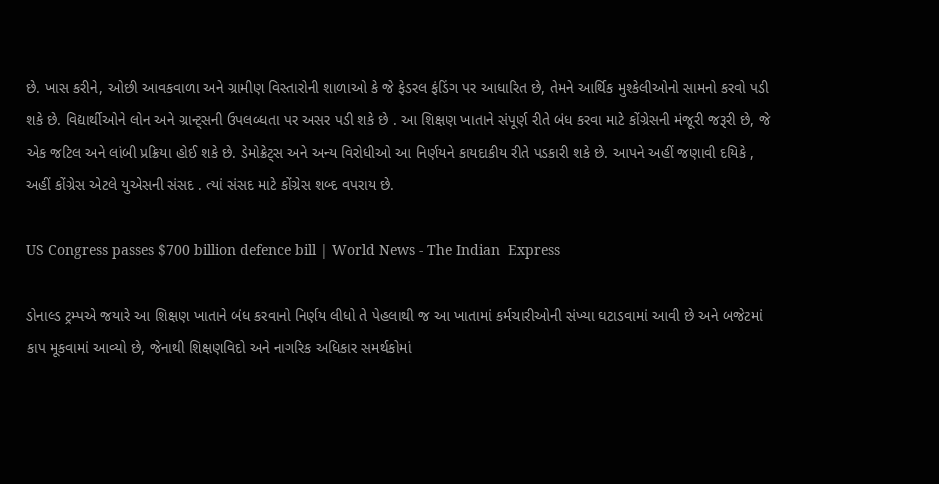છે. ખાસ કરીને, ઓછી આવકવાળા અને ગ્રામીણ વિસ્તારોની શાળાઓ કે જે ફેડરલ ફંડિંગ પર આધારિત છે, તેમને આર્થિક મુશ્કેલીઓનો સામનો કરવો પડી શકે છે. વિદ્યાર્થીઓને લોન અને ગ્રાન્ટ્સની ઉપલબ્ધતા પર અસર પડી શકે છે . આ શિક્ષણ ખાતાને સંપૂર્ણ રીતે બંધ કરવા માટે કોંગ્રેસની મંજૂરી જરૂરી છે, જે એક જટિલ અને લાંબી પ્રક્રિયા હોઈ શકે છે. ડેમોક્રેટ્સ અને અન્ય વિરોધીઓ આ નિર્ણયને કાયદાકીય રીતે પડકારી શકે છે. આપને અહીં જણાવી દયિકે , અહીં કોંગ્રેસ એટલે યુએસની સંસદ . ત્યાં સંસદ માટે કોંગ્રેસ શબ્દ વપરાય છે.

US Congress passes $700 billion defence bill | World News - The Indian  Express

ડોનાલ્ડ ટ્રમ્પએ જયારે આ શિક્ષણ ખાતાને બંધ કરવાનો નિર્ણય લીધો તે પેહલાથી જ આ ખાતામાં કર્મચારીઓની સંખ્યા ઘટાડવામાં આવી છે અને બજેટમાં કાપ મૂકવામાં આવ્યો છે, જેનાથી શિક્ષણવિદો અને નાગરિક અધિકાર સમર્થકોમાં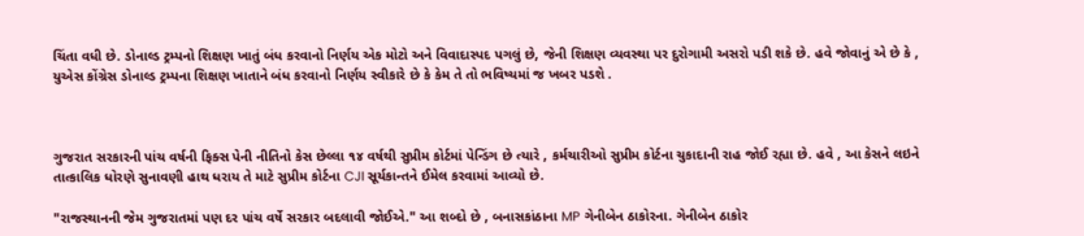ચિંતા વધી છે. ડોનાલ્ડ ટ્રમ્પનો શિક્ષણ ખાતું બંધ કરવાનો નિર્ણય એક મોટો અને વિવાદાસ્પદ પગલું છે, જેની શિક્ષણ વ્યવસ્થા પર દુરોગામી અસરો પડી શકે છે. હવે જોવાનું એ છે કે , યુએસ કોંગ્રેસ ડોનાલ્ડ ટ્રમ્પના શિક્ષણ ખાતાને બંધ કરવાનો નિર્ણય સ્વીકારે છે કે કેમ તે તો ભવિષ્યમાં જ ખબર પડશે .



ગુજરાત સરકારની પાંચ વર્ષની ફિક્સ પેની નીતિનો કેસ છેલ્લા ૧૪ વર્ષથી સુપ્રીમ કોર્ટમાં પેન્ડિંગ છે ત્યારે , કર્મચારીઓ સુપ્રીમ કોર્ટના ચુકાદાની રાહ જોઈ રહ્યા છે. હવે , આ કેસને લઇને તાત્કાલિક ધોરણે સુનાવણી હાથ ધરાય તે માટે સુપ્રીમ કોર્ટના CJI સૂર્યકાન્તને ઈમેલ કરવામાં આવ્યો છે.

"રાજસ્થાનની જેમ ગુજરાતમાં પણ દર પાંચ વર્ષે સરકાર બદલાવી જોઈએ." આ શબ્દો છે , બનાસકાંઠાના MP ગેનીબેન ઠાકોરના. ગેનીબેન ઠાકોર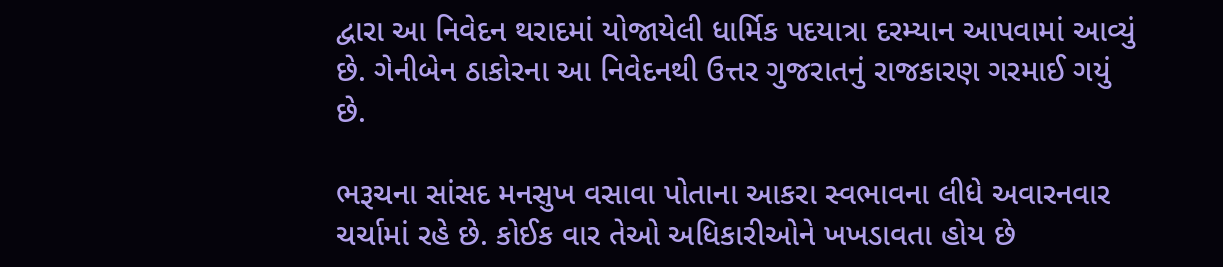દ્વારા આ નિવેદન થરાદમાં યોજાયેલી ધાર્મિક પદયાત્રા દરમ્યાન આપવામાં આવ્યું છે. ગેનીબેન ઠાકોરના આ નિવેદનથી ઉત્તર ગુજરાતનું રાજકારણ ગરમાઈ ગયું છે.

ભરૂચના સાંસદ મનસુખ વસાવા પોતાના આકરા સ્વભાવના લીધે અવારનવાર ચર્ચામાં રહે છે. કોઈક વાર તેઓ અધિકારીઓને ખખડાવતા હોય છે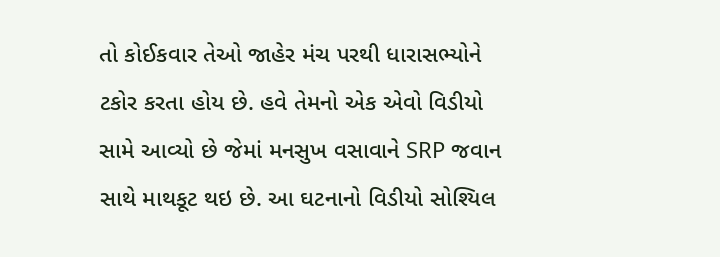તો કોઈકવાર તેઓ જાહેર મંચ પરથી ધારાસભ્યોને ટકોર કરતા હોય છે. હવે તેમનો એક એવો વિડીયો સામે આવ્યો છે જેમાં મનસુખ વસાવાને SRP જવાન સાથે માથકૂટ થઇ છે. આ ઘટનાનો વિડીયો સોશ્યિલ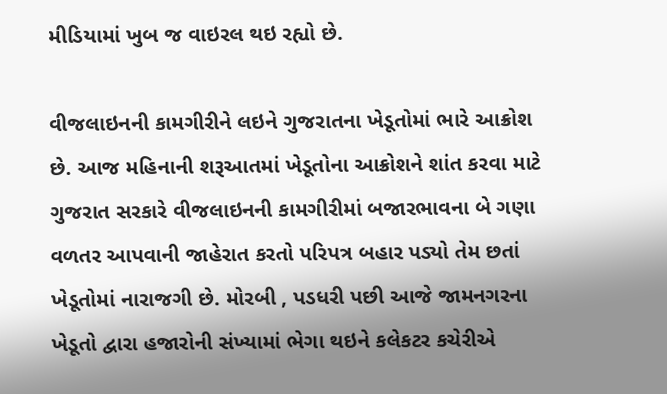મીડિયામાં ખુબ જ વાઇરલ થઇ રહ્યો છે.

વીજલાઇનની કામગીરીને લઇને ગુજરાતના ખેડૂતોમાં ભારે આક્રોશ છે. આજ મહિનાની શરૂઆતમાં ખેડૂતોના આક્રોશને શાંત કરવા માટે ગુજરાત સરકારે વીજલાઇનની કામગીરીમાં બજારભાવના બે ગણા વળતર આપવાની જાહેરાત કરતો પરિપત્ર બહાર પડ્યો તેમ છતાં ખેડૂતોમાં નારાજગી છે. મોરબી , પડધરી પછી આજે જામનગરના ખેડૂતો દ્વારા હજારોની સંખ્યામાં ભેગા થઇને કલેકટર કચેરીએ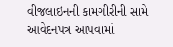વીજલાઇનની કામગીરીની સામે આવેદનપત્ર આપવામાં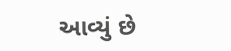આવ્યું છે